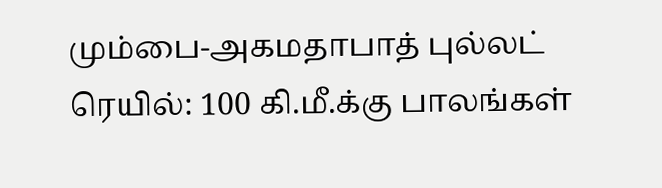மும்பை-அகமதாபாத் புல்லட் ரெயில்: 100 கி.மீ.க்கு பாலங்கள்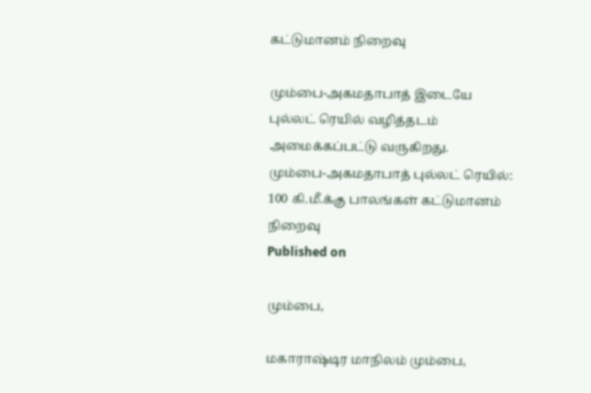கட்டுமானம் நிறைவு

மும்பை-அகமதாபாத் இடையே புல்லட் ரெயில் வழித்தடம் அமைக்கப்பட்டு வருகிறது.
மும்பை-அகமதாபாத் புல்லட் ரெயில்: 100 கி.மீ.க்கு பாலங்கள் கட்டுமானம் நிறைவு
Published on

மும்பை,

மகாராஷ்டிர மாநிலம் மும்பை,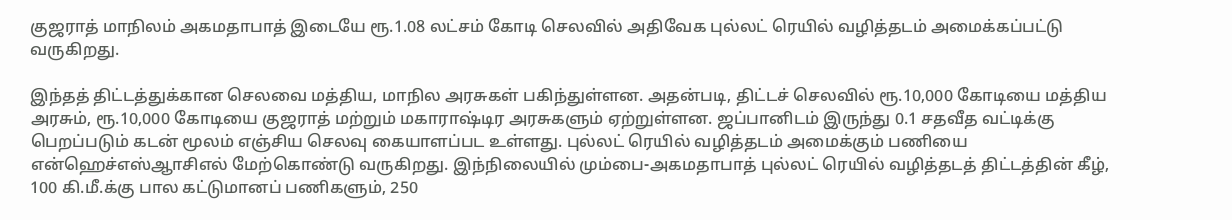குஜராத் மாநிலம் அகமதாபாத் இடையே ரூ.1.08 லட்சம் கோடி செலவில் அதிவேக புல்லட் ரெயில் வழித்தடம் அமைக்கப்பட்டு வருகிறது.

இந்தத் திட்டத்துக்கான செலவை மத்திய, மாநில அரசுகள் பகிந்துள்ளன. அதன்படி, திட்டச் செலவில் ரூ.10,000 கோடியை மத்திய அரசும், ரூ.10,000 கோடியை குஜராத் மற்றும் மகாராஷ்டிர அரசுகளும் ஏற்றுள்ளன. ஜப்பானிடம் இருந்து 0.1 சதவீத வட்டிக்கு பெறப்படும் கடன் மூலம் எஞ்சிய செலவு கையாளப்பட உள்ளது. புல்லட் ரெயில் வழித்தடம் அமைக்கும் பணியை என்ஹெச்எஸ்ஆாசிஎல் மேற்கொண்டு வருகிறது. இந்நிலையில் மும்பை-அகமதாபாத் புல்லட் ரெயில் வழித்தடத் திட்டத்தின் கீழ், 100 கி.மீ.க்கு பால கட்டுமானப் பணிகளும், 250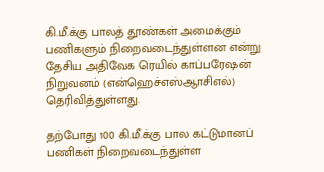கி.மீ.க்கு பாலத் தூண்கள் அமைக்கும் பணிகளும் நிறைவடைந்துள்ளன என்று தேசிய அதிவேக ரெயில் காப்பரேஷன் நிறுவனம் (என்ஹெச்எஸ்ஆாசிஎல்) தெரிவித்துள்ளது.

தற்போது 100 கி.மீ.க்கு பால கட்டுமானப் பணிகள் நிறைவடைந்துள்ள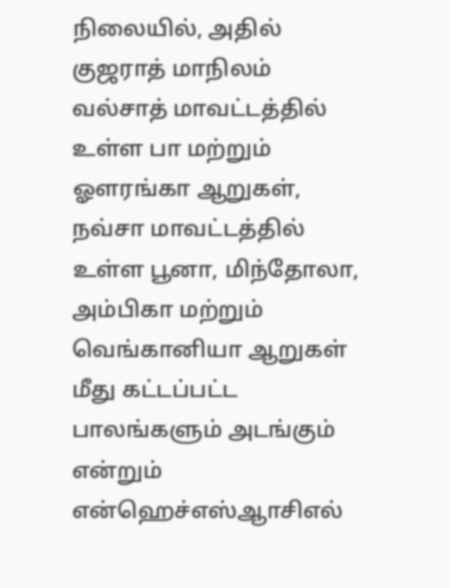நிலையில், அதில் குஜராத் மாநிலம் வல்சாத் மாவட்டத்தில் உள்ள பா மற்றும் ஓளரங்கா ஆறுகள், நவ்சா மாவட்டத்தில் உள்ள பூனா, மிந்தோலா, அம்பிகா மற்றும் வெங்கானியா ஆறுகள் மீது கட்டப்பட்ட பாலங்களும் அடங்கும் என்றும் என்ஹெச்எஸ்ஆாசிஎல்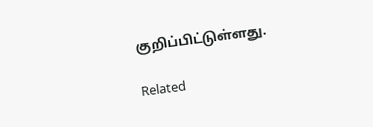குறிப்பிட்டுள்ளது.

Related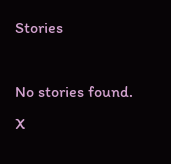Stories

No stories found.
X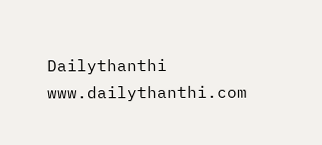Dailythanthi
www.dailythanthi.com